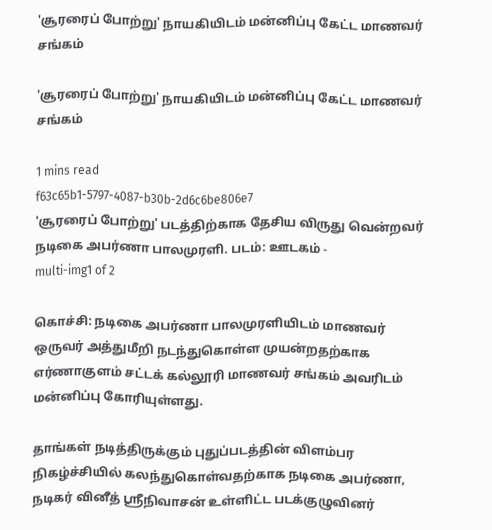'சூரரைப் போற்று' நாயகியிடம் மன்னிப்பு கேட்ட மாணவர் சங்கம்

'சூரரைப் போற்று' நாயகியிடம் மன்னிப்பு கேட்ட மாணவர் சங்கம்

1 mins read
f63c65b1-5797-4087-b30b-2d6c6be806e7
'சூரரைப் போற்று' படத்திற்காக தேசிய விருது வென்றவர் நடிகை அபர்ணா பாலமுரளி. படம்: ஊடகம் -
multi-img1 of 2

கொச்சி: நடிகை அபர்ணா பாலமுரளியிடம் மாணவர் ஒருவர் அத்துமீறி நடந்துகொள்ள முயன்றதற்காக எர்ணாகுளம் சட்டக் கல்லூரி மாணவர் சங்கம் அவரிடம் மன்னிப்பு கோரியுள்ளது.

தாங்கள் நடித்திருக்கும் புதுப்படத்தின் விளம்பர நிகழ்ச்சியில் கலந்துகொள்வதற்காக நடிகை அபர்ணா, நடிகர் வினீத் ஸ்ரீநிவாசன் உள்ளிட்ட படக்குழுவினர்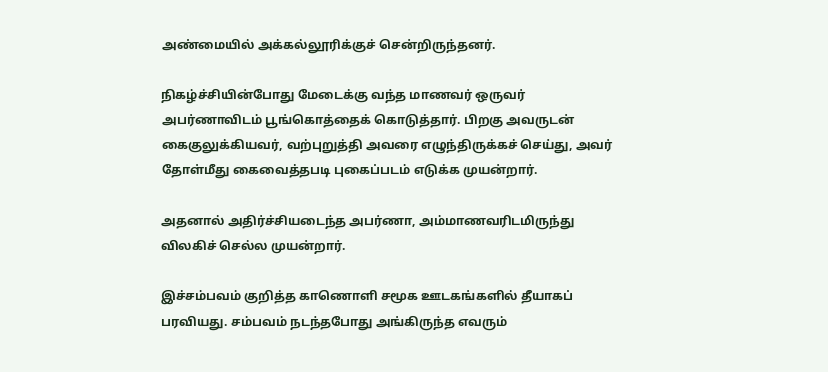அண்மையில் அக்கல்லூரிக்குச் சென்றிருந்தனர்.

நிகழ்ச்சியின்போது மேடைக்கு வந்த மாணவர் ஒருவர் அபர்ணாவிடம் பூங்கொத்தைக் கொடுத்தார். பிறகு அவருடன் கைகுலுக்கியவர், வற்புறுத்தி அவரை எழுந்திருக்கச் செய்து, அவர் தோள்மீது கைவைத்தபடி புகைப்படம் எடுக்க முயன்றார்.

அதனால் அதிர்ச்சியடைந்த அபர்ணா, அம்மாணவரிடமிருந்து விலகிச் செல்ல முயன்றார்.

இச்சம்பவம் குறித்த காணொளி சமூக ஊடகங்களில் தீயாகப் பரவியது. சம்பவம் நடந்தபோது அங்கிருந்த எவரும்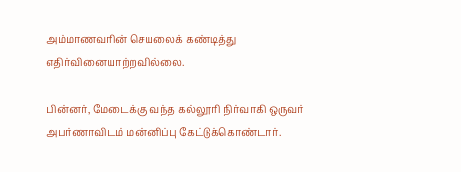அம்மாணவரின் செயலைக் கண்டித்து எதிர்வினையாற்றவில்லை.

பின்னர், மேடைக்கு வந்த கல்லூரி நிர்வாகி ஒருவர் அபர்ணாவிடம் மன்னிப்பு கேட்டுக்கொண்டார்.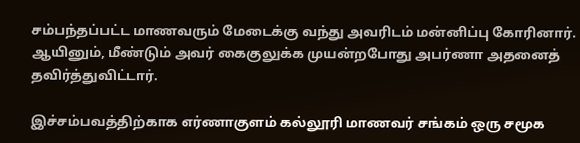சம்பந்தப்பட்ட மாணவரும் மேடைக்கு வந்து அவரிடம் மன்னிப்பு கோரினார். ஆயினும், மீண்டும் அவர் கைகுலுக்க முயன்றபோது அபர்ணா அதனைத் தவிர்த்துவிட்டார்.

இச்சம்பவத்திற்காக எர்ணாகுளம் கல்லூரி மாணவர் சங்கம் ஒரு சமூக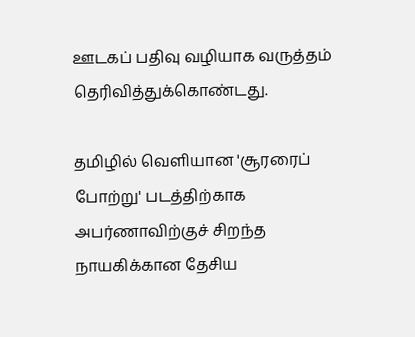ஊடகப் பதிவு வழியாக வருத்தம் தெரிவித்துக்கொண்டது.

தமிழில் வெளியான 'சூரரைப் போற்று' படத்திற்காக அபர்ணாவிற்குச் சிறந்த நாயகிக்கான தேசிய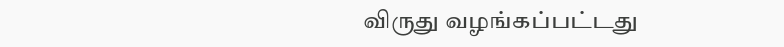விருது வழங்கப்பட்டது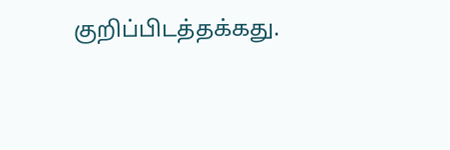குறிப்பிடத்தக்கது.